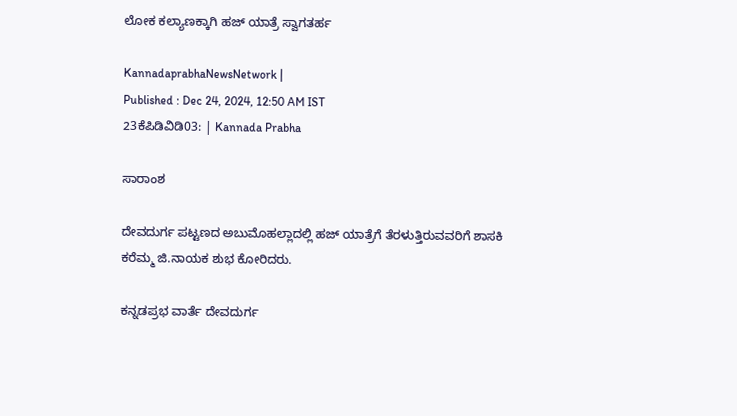ಲೋಕ ಕಲ್ಯಾಣಕ್ಕಾಗಿ ಹಜ್ ಯಾತ್ರೆ ಸ್ವಾಗತರ್ಹ

KannadaprabhaNewsNetwork |
Published : Dec 24, 2024, 12:50 AM IST
23ಕೆಪಿಡಿವಿಡಿ03: | Kannada Prabha

ಸಾರಾಂಶ

ದೇವದುರ್ಗ ಪಟ್ಟಣದ ಅಬುಮೊಹಲ್ಲಾದಲ್ಲಿ ಹಜ್ ಯಾತ್ರೆಗೆ ತೆರಳುತ್ತಿರುವವರಿಗೆ ಶಾಸಕಿ ಕರೆಮ್ಮ ಜಿ.ನಾಯಕ ಶುಭ ಕೋರಿದರು.

ಕನ್ನಡಪ್ರಭ ವಾರ್ತೆ ದೇವದುರ್ಗ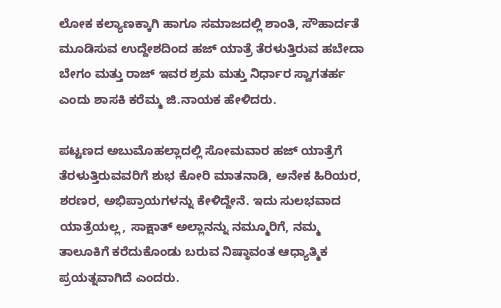ಲೋಕ ಕಲ್ಯಾಣಕ್ಕಾಗಿ ಹಾಗೂ ಸಮಾಜದಲ್ಲಿ ಶಾಂತಿ, ಸೌಹಾರ್ದತೆ ಮೂಡಿಸುವ ಉದ್ದೇಶದಿಂದ ಹಜ್ ಯಾತ್ರೆ ತೆರಳುತ್ತಿರುವ ಹಬೇದಾ ಬೇಗಂ ಮತ್ತು ರಾಜ್ ಇವರ ಶ್ರಮ ಮತ್ತು ನಿರ್ಧಾರ ಸ್ವಾಗತರ್ಹ ಎಂದು ಶಾಸಕಿ ಕರೆಮ್ಮ ಜಿ.ನಾಯಕ ಹೇಳಿದರು.

ಪಟ್ಟಣದ ಅಬುಮೊಹಲ್ಲಾದಲ್ಲಿ ಸೋಮವಾರ ಹಜ್ ಯಾತ್ರೆಗೆ ತೆರಳುತ್ತಿರುವವರಿಗೆ ಶುಭ ಕೋರಿ ಮಾತನಾಡಿ, ಅನೇಕ ಹಿರಿಯರ, ಶರಣರ, ಅಭಿಪ್ರಾಯಗಳನ್ನು ಕೇಳಿದ್ದೇನೆ. ಇದು ಸುಲಭವಾದ ಯಾತ್ರೆಯಲ್ಲ, ಸಾಕ್ಷಾತ್ ಅಲ್ಲಾನನ್ನು ನಮ್ಮೂರಿಗೆ, ನಮ್ಮ ತಾಲೂಕಿಗೆ ಕರೆದುಕೊಂಡು ಬರುವ ನಿಷ್ಠಾವಂತ ಆಧ್ಯಾತ್ಮಿಕ ಪ್ರಯತ್ನವಾಗಿದೆ ಎಂದರು.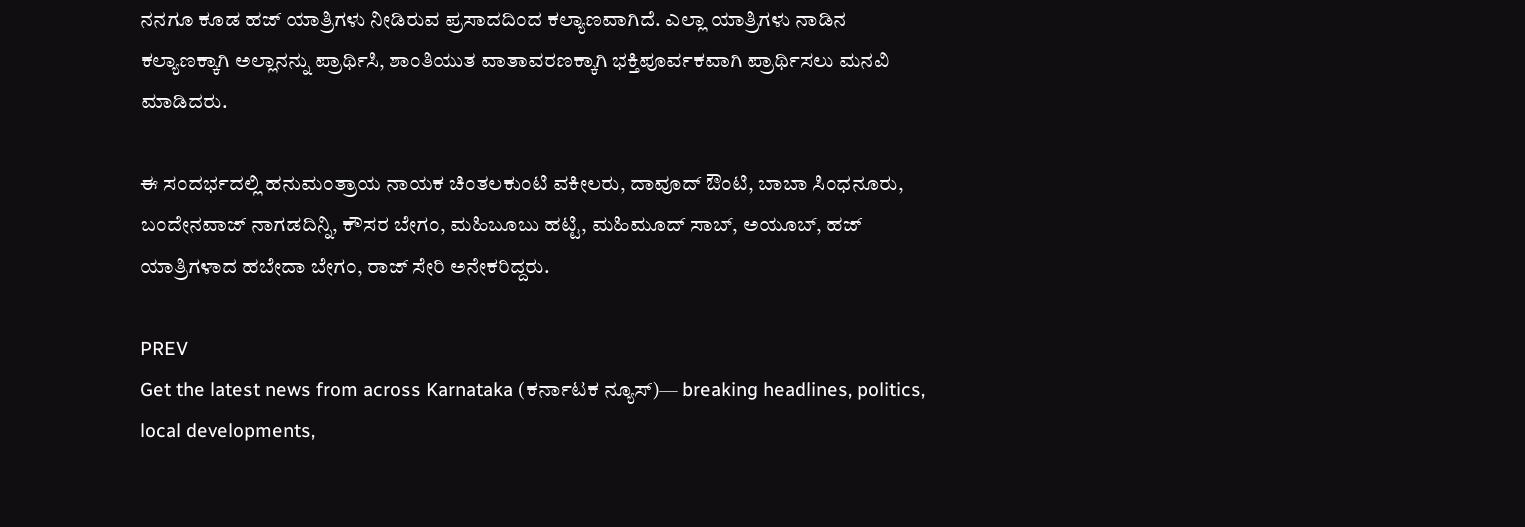ನನಗೂ ಕೂಡ ಹಜ್ ಯಾತ್ರಿಗಳು ನೀಡಿರುವ ಪ್ರಸಾದದಿಂದ ಕಲ್ಯಾಣವಾಗಿದೆ. ಎಲ್ಲಾ ಯಾತ್ರಿಗಳು ನಾಡಿನ ಕಲ್ಯಾಣಕ್ಕಾಗಿ ಅಲ್ಲಾನನ್ನು ಪ್ರಾರ್ಥಿಸಿ, ಶಾಂತಿಯುತ ವಾತಾವರಣಕ್ಕಾಗಿ ಭಕ್ತಿಪೂರ್ವಕವಾಗಿ ಪ್ರಾರ್ಥಿಸಲು ಮನವಿ ಮಾಡಿದರು.

ಈ ಸಂದರ್ಭದಲ್ಲಿ ಹನುಮಂತ್ರಾಯ ನಾಯಕ ಚಿಂತಲಕುಂಟಿ ವಕೀಲರು, ದಾವೂದ್ ಔಂಟಿ, ಬಾಬಾ ಸಿಂಧನೂರು, ಬಂದೇನವಾಜ್ ನಾಗಡದಿನ್ನಿ, ಕೌಸರ ಬೇಗಂ, ಮಹಿಬೂಬು ಹಟ್ಟಿ, ಮಹಿಮೂದ್ ಸಾಬ್, ಅಯೂಬ್, ಹಜ್ ಯಾತ್ರಿಗಳಾದ ಹಬೇದಾ ಬೇಗಂ, ರಾಜ್ ಸೇರಿ ಅನೇಕರಿದ್ದರು.

PREV
Get the latest news from across Karnataka (ಕರ್ನಾಟಕ ನ್ಯೂಸ್)— breaking headlines, politics, local developments,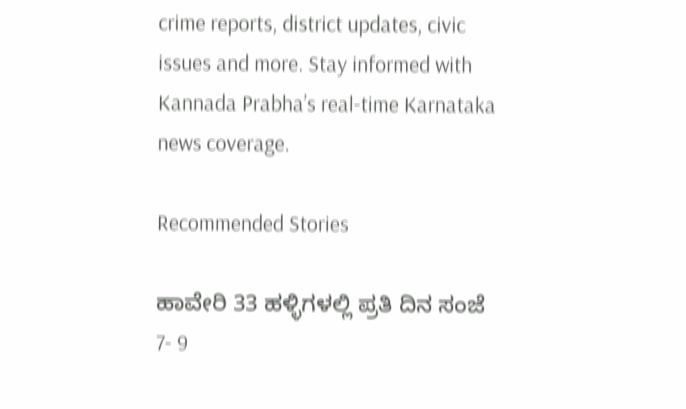crime reports, district updates, civic issues and more. Stay informed with Kannada Prabha’s real‑time Karnataka news coverage.

Recommended Stories

ಹಾವೇರಿ 33 ಹಳ್ಳಿಗಳಲ್ಲಿ ಪ್ರತಿ ದಿನ ಸಂಜೆ 7- 9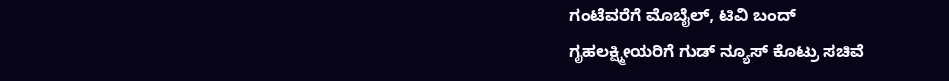ಗಂಟೆವರೆಗೆ ಮೊಬೈಲ್‌, ಟಿವಿ ಬಂದ್‌
ಗೃಹಲಕ್ಷ್ಮೀಯರಿಗೆ ಗುಡ್ ನ್ಯೂಸ್ ಕೊಟ್ರು ಸಚಿವೆ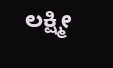ಲಕ್ಷ್ಮೀ